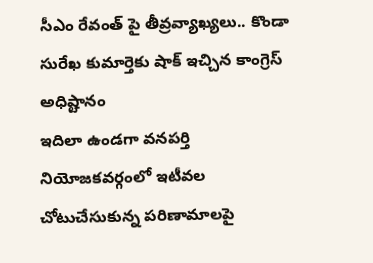సీఎం రేవంత్ పై తీవ్రవ్యాఖ్యలు.. కొండా సురేఖ కుమార్తెకు షాక్ ఇచ్చిన కాంగ్రెస్ అధిష్టానం
ఇదిలా ఉండగా వనపర్తి నియోజకవర్గంలో ఇటీవల చోటుచేసుకున్న పరిణామాలపై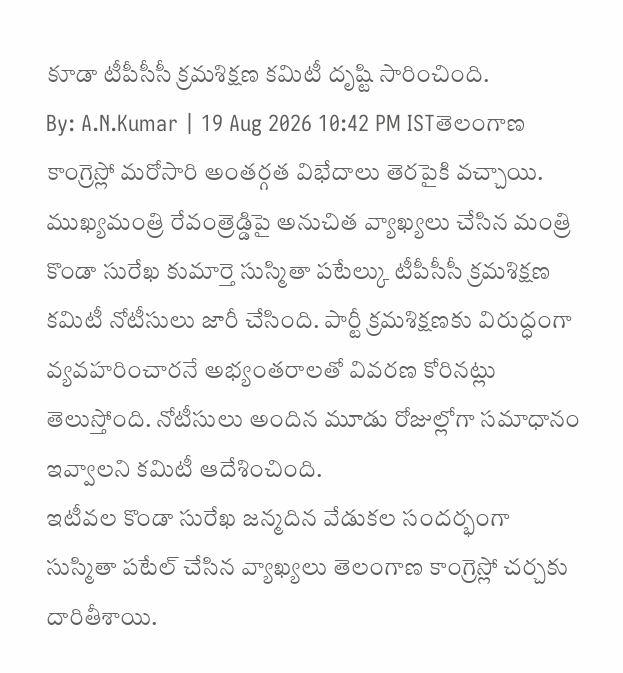కూడా టీపీసీసీ క్రమశిక్షణ కమిటీ దృష్టి సారించింది.
By: A.N.Kumar | 19 Aug 2026 10:42 PM ISTతెలంగాణ కాంగ్రెస్లో మరోసారి అంతర్గత విభేదాలు తెరపైకి వచ్చాయి. ముఖ్యమంత్రి రేవంత్రెడ్డిపై అనుచిత వ్యాఖ్యలు చేసిన మంత్రి కొండా సురేఖ కుమార్తె సుస్మితా పటేల్కు టీపీసీసీ క్రమశిక్షణ కమిటీ నోటీసులు జారీ చేసింది. పార్టీ క్రమశిక్షణకు విరుద్ధంగా వ్యవహరించారనే అభ్యంతరాలతో వివరణ కోరినట్లు తెలుస్తోంది. నోటీసులు అందిన మూడు రోజుల్లోగా సమాధానం ఇవ్వాలని కమిటీ ఆదేశించింది.
ఇటీవల కొండా సురేఖ జన్మదిన వేడుకల సందర్భంగా సుస్మితా పటేల్ చేసిన వ్యాఖ్యలు తెలంగాణ కాంగ్రెస్లో చర్చకు దారితీశాయి.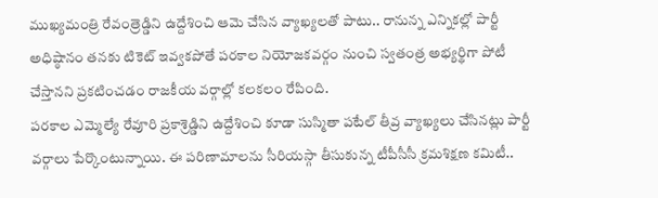ముఖ్యమంత్రి రేవంత్రెడ్డిని ఉద్దేశించి ఆమె చేసిన వ్యాఖ్యలతో పాటు.. రానున్న ఎన్నికల్లో పార్టీ అధిష్ఠానం తనకు టికెట్ ఇవ్వకపోతే పరకాల నియోజకవర్గం నుంచి స్వతంత్ర అభ్యర్థిగా పోటీ చేస్తానని ప్రకటించడం రాజకీయ వర్గాల్లో కలకలం రేపింది.
పరకాల ఎమ్మెల్యే రేవూరి ప్రకాశ్రెడ్డిని ఉద్దేశించి కూడా సుస్మితా పటేల్ తీవ్ర వ్యాఖ్యలు చేసినట్లు పార్టీ వర్గాలు పేర్కొంటున్నాయి. ఈ పరిణామాలను సీరియస్గా తీసుకున్న టీపీసీసీ క్రమశిక్షణ కమిటీ..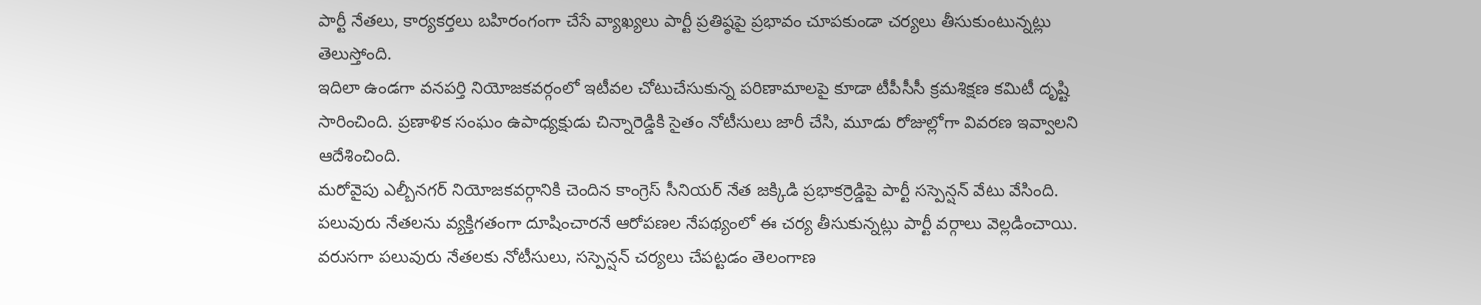పార్టీ నేతలు, కార్యకర్తలు బహిరంగంగా చేసే వ్యాఖ్యలు పార్టీ ప్రతిష్ఠపై ప్రభావం చూపకుండా చర్యలు తీసుకుంటున్నట్లు తెలుస్తోంది.
ఇదిలా ఉండగా వనపర్తి నియోజకవర్గంలో ఇటీవల చోటుచేసుకున్న పరిణామాలపై కూడా టీపీసీసీ క్రమశిక్షణ కమిటీ దృష్టి సారించింది. ప్రణాళిక సంఘం ఉపాధ్యక్షుడు చిన్నారెడ్డికి సైతం నోటీసులు జారీ చేసి, మూడు రోజుల్లోగా వివరణ ఇవ్వాలని ఆదేశించింది.
మరోవైపు ఎల్బీనగర్ నియోజకవర్గానికి చెందిన కాంగ్రెస్ సీనియర్ నేత జక్కిడి ప్రభాకర్రెడ్డిపై పార్టీ సస్పెన్షన్ వేటు వేసింది. పలువురు నేతలను వ్యక్తిగతంగా దూషించారనే ఆరోపణల నేపథ్యంలో ఈ చర్య తీసుకున్నట్లు పార్టీ వర్గాలు వెల్లడించాయి.
వరుసగా పలువురు నేతలకు నోటీసులు, సస్పెన్షన్ చర్యలు చేపట్టడం తెలంగాణ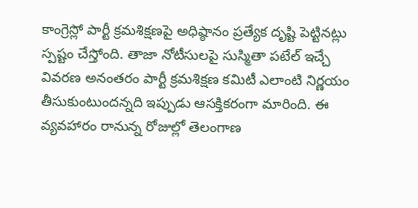కాంగ్రెస్లో పార్టీ క్రమశిక్షణపై అధిష్ఠానం ప్రత్యేక దృష్టి పెట్టినట్లు స్పష్టం చేస్తోంది. తాజా నోటీసులపై సుస్మితా పటేల్ ఇచ్చే వివరణ అనంతరం పార్టీ క్రమశిక్షణ కమిటీ ఎలాంటి నిర్ణయం తీసుకుంటుందన్నది ఇప్పుడు ఆసక్తికరంగా మారింది. ఈ వ్యవహారం రానున్న రోజుల్లో తెలంగాణ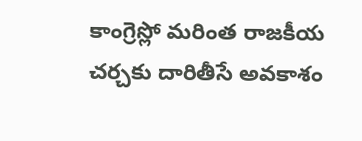కాంగ్రెస్లో మరింత రాజకీయ చర్చకు దారితీసే అవకాశం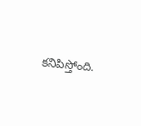కనిపిస్తోంది.